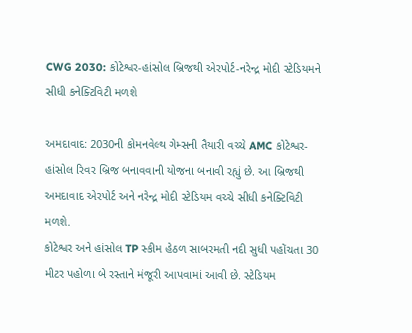CWG 2030: કોટેશ્વર-હાંસોલ બ્રિજથી એરપોર્ટ-નરેન્દ્ર મોદી સ્ટેડિયમને સીધી કનેક્ટિવિટી મળશે

અમદાવાદ: 2030ની કોમનવેલ્થ ગેમ્સની તૈયારી વચ્ચે AMC કોટેશ્વર-હાંસોલ રિવર બ્રિજ બનાવવાની યોજના બનાવી રહ્યું છે. આ બ્રિજથી અમદાવાદ એરપોર્ટ અને નરેન્દ્ર મોદી સ્ટેડિયમ વચ્ચે સીધી કનેક્ટિવિટી મળશે.
કોટેશ્વર અને હાંસોલ TP સ્કીમ હેઠળ સાબરમતી નદી સુધી પહોંચતા 30 મીટર પહોળા બે રસ્તાને મંજૂરી આપવામાં આવી છે. સ્ટેડિયમ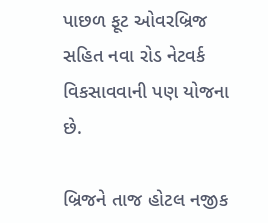પાછળ ફૂટ ઓવરબ્રિજ સહિત નવા રોડ નેટવર્ક વિકસાવવાની પણ યોજના છે.

બ્રિજને તાજ હોટલ નજીક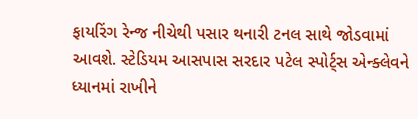ફાયરિંગ રેન્જ નીચેથી પસાર થનારી ટનલ સાથે જોડવામાં આવશે. સ્ટેડિયમ આસપાસ સરદાર પટેલ સ્પોર્ટ્સ એન્ક્લેવને ધ્યાનમાં રાખીને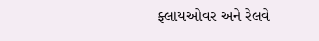ફ્લાયઓવર અને રેલવે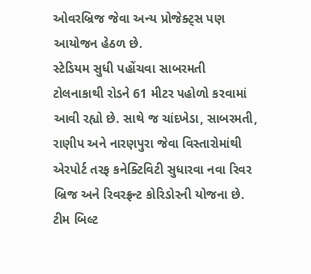ઓવરબ્રિજ જેવા અન્ય પ્રોજેક્ટ્સ પણ આયોજન હેઠળ છે.
સ્ટેડિયમ સુધી પહોંચવા સાબરમતી ટોલનાકાથી રોડને 61 મીટર પહોળો કરવામાં આવી રહ્યો છે. સાથે જ ચાંદખેડા, સાબરમતી, રાણીપ અને નારણપુરા જેવા વિસ્તારોમાંથી એરપોર્ટ તરફ કનેક્ટિવિટી સુધારવા નવા રિવર બ્રિજ અને રિવરફ્રન્ટ કોરિડોરની યોજના છે.
ટીમ બિલ્ટ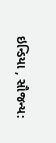ઇન્ડિયા , સૌજન્ય: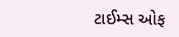ટાઈમ્સ ઓફ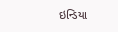ઇન્ડિયા